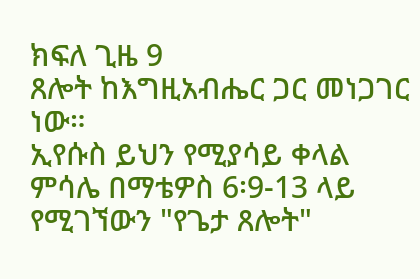ክፍለ ጊዜ 9
ጸሎት ከእግዚአብሔር ጋር መነጋገር ነው።
ኢየሱስ ይህን የሚያሳይ ቀላል ምሳሌ በማቴዎስ 6፡9-13 ላይ የሚገኘውን "የጌታ ጸሎት"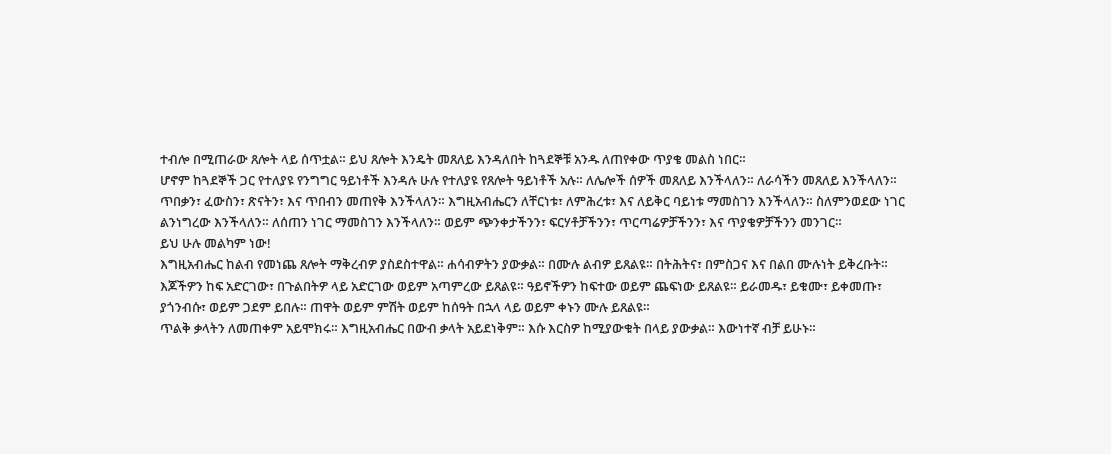ተብሎ በሚጠራው ጸሎት ላይ ሰጥቷል። ይህ ጸሎት እንዴት መጸለይ እንዳለበት ከጓደኞቹ አንዱ ለጠየቀው ጥያቄ መልስ ነበር።
ሆኖም ከጓደኞች ጋር የተለያዩ የንግግር ዓይነቶች እንዳሉ ሁሉ የተለያዩ የጸሎት ዓይነቶች አሉ። ለሌሎች ሰዎች መጸለይ እንችላለን። ለራሳችን መጸለይ እንችላለን። ጥበቃን፣ ፈውስን፣ ጽናትን፣ እና ጥበብን መጠየቅ እንችላለን። እግዚአብሔርን ለቸርነቱ፣ ለምሕረቱ፣ እና ለይቅር ባይነቱ ማመስገን እንችላለን። ስለምንወደው ነገር ልንነግረው እንችላለን። ለሰጠን ነገር ማመስገን እንችላለን። ወይም ጭንቀታችንን፣ ፍርሃቶቻችንን፣ ጥርጣሬዎቻችንን፣ እና ጥያቄዎቻችንን መንገር።
ይህ ሁሉ መልካም ነው!
እግዚአብሔር ከልብ የመነጨ ጸሎት ማቅረብዎ ያስደስተዋል። ሐሳብዎትን ያውቃል። በሙሉ ልብዎ ይጸልዩ። በትሕትና፣ በምስጋና እና በልበ ሙሉነት ይቅረቡት።
እጆችዎን ከፍ አድርገው፣ በጉልበትዎ ላይ አድርገው ወይም አጣምረው ይጸልዩ። ዓይኖችዎን ከፍተው ወይም ጨፍነው ይጸልዩ። ይራመዱ፣ ይቁሙ፣ ይቀመጡ፣ ያጎንብሱ፣ ወይም ጋደም ይበሉ። ጠዋት ወይም ምሽት ወይም ከሰዓት በኋላ ላይ ወይም ቀኑን ሙሉ ይጸልዩ።
ጥልቅ ቃላትን ለመጠቀም አይሞክሩ። እግዚአብሔር በውብ ቃላት አይደነቅም። እሱ እርስዎ ከሚያውቁት በላይ ያውቃል። እውነተኛ ብቻ ይሁኑ።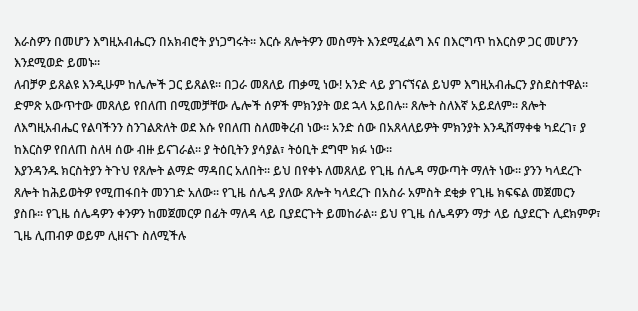እራስዎን በመሆን እግዚአብሔርን በአክብሮት ያነጋግሩት። እርሱ ጸሎትዎን መስማት እንደሚፈልግ እና በእርግጥ ከእርስዎ ጋር መሆንን እንደሚወድ ይመኑ።
ለብቻዎ ይጸልዩ እንዲሁም ከሌሎች ጋር ይጸልዩ። በጋራ መጸለይ ጠቃሚ ነው! አንድ ላይ ያገናኘናል ይህም እግዚአብሔርን ያስደስተዋል።
ድምጽ አውጥተው መጸለይ የበለጠ በሚመቻቸው ሌሎች ሰዎች ምክንያት ወደ ኋላ አይበሉ። ጸሎት ስለእኛ አይደለም። ጸሎት ለእግዚአብሔር የልባችንን ስንገልጽለት ወደ እሱ የበለጠ ስለመቅረብ ነው። አንድ ሰው በአጸላለይዎት ምክንያት እንዲሸማቀቁ ካደረገ፣ ያ ከእርስዎ የበለጠ ስለዛ ሰው ብዙ ይናገራል። ያ ትዕቢትን ያሳያል፣ ትዕቢት ደግሞ ክፉ ነው።
እያንዳንዱ ክርስትያን ትጉህ የጸሎት ልማድ ማዳበር አለበት። ይህ በየቀኑ ለመጸለይ የጊዜ ሰሌዳ ማውጣት ማለት ነው። ያንን ካላደረጉ ጸሎት ከሕይወትዎ የሚጠፋበት መንገድ አለው። የጊዜ ሰሌዳ ያለው ጸሎት ካላደረጉ በአስራ አምስት ደቂቃ የጊዜ ክፍፍል መጀመርን ያስቡ። የጊዜ ሰሌዳዎን ቀንዎን ከመጀመርዎ በፊት ማለዳ ላይ ቢያደርጉት ይመከራል። ይህ የጊዜ ሰሌዳዎን ማታ ላይ ሲያደርጉ ሊደክምዎ፣ ጊዜ ሊጠብዎ ወይም ሊዘናጉ ስለሚችሉ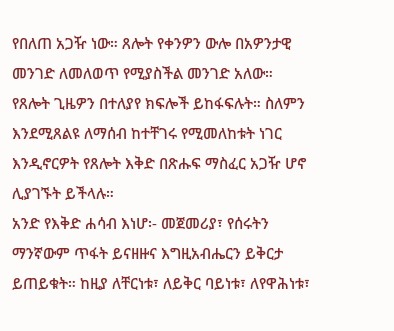የበለጠ አጋዥ ነው። ጸሎት የቀንዎን ውሎ በአዎንታዊ መንገድ ለመለወጥ የሚያስችል መንገድ አለው።
የጸሎት ጊዜዎን በተለያየ ክፍሎች ይከፋፍሉት። ስለምን እንደሚጸልዩ ለማሰብ ከተቸገሩ የሚመለከቱት ነገር እንዲኖርዎት የጸሎት እቅድ በጽሑፍ ማስፈር አጋዥ ሆኖ ሊያገኙት ይችላሉ።
አንድ የእቅድ ሐሳብ እነሆ፡- መጀመሪያ፣ የሰሩትን ማንኛውም ጥፋት ይናዘዙና እግዚአብሔርን ይቅርታ ይጠይቁት። ከዚያ ለቸርነቱ፣ ለይቅር ባይነቱ፣ ለየዋሕነቱ፣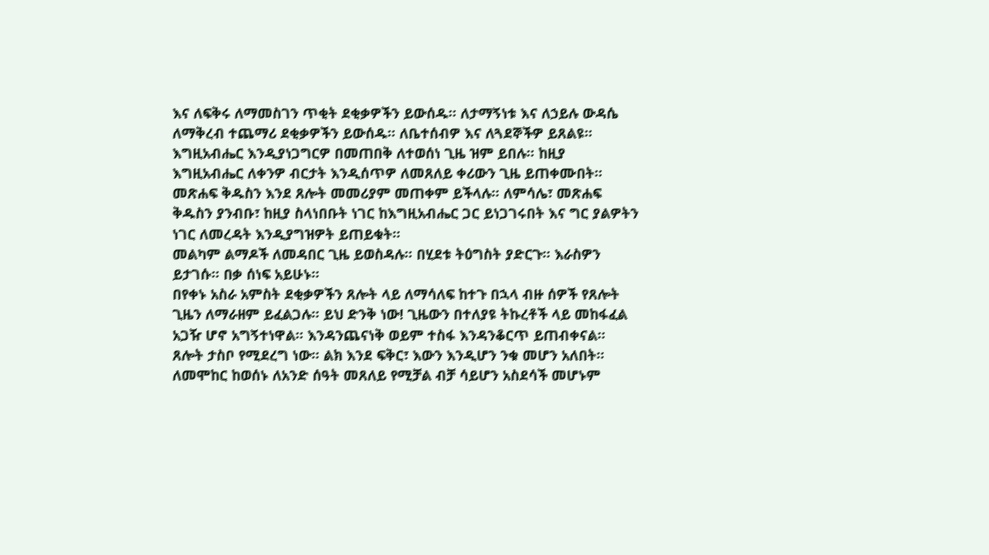እና ለፍቅሩ ለማመስገን ጥቂት ደቂቃዎችን ይውሰዱ። ለታማኝነቱ እና ለኃይሉ ውዳሴ ለማቅረብ ተጨማሪ ደቂቃዎችን ይውሰዱ። ለቤተሰብዎ እና ለጓደኞችዎ ይጸልዩ። እግዚአብሔር እንዲያነጋግርዎ በመጠበቅ ለተወሰነ ጊዜ ዝም ይበሉ። ከዚያ እግዚአብሔር ለቀንዎ ብርታት እንዲሰጥዎ ለመጸለይ ቀሪውን ጊዜ ይጠቀሙበት።
መጽሐፍ ቅዱስን እንደ ጸሎት መመሪያም መጠቀም ይችላሉ። ለምሳሌ፣ መጽሐፍ ቅዱስን ያንብቡ፣ ከዚያ ስላነበቡት ነገር ከእግዚአብሔር ጋር ይነጋገሩበት እና ግር ያልዎትን ነገር ለመረዳት እንዲያግዝዎት ይጠይቁት።
መልካም ልማዶች ለመዳበር ጊዜ ይወስዳሉ። በሂደቱ ትዕግስት ያድርጉ። እራስዎን ይታገሱ። በቃ ሰነፍ አይሁኑ።
በየቀኑ አስራ አምስት ደቂቃዎችን ጸሎት ላይ ለማሳለፍ ከተጉ በኋላ ብዙ ሰዎች የጸሎት ጊዜን ለማራዘም ይፈልጋሉ። ይህ ድንቅ ነው! ጊዜውን በተለያዩ ትኩረቶች ላይ መከፋፈል አጋዥ ሆኖ አግኝተነዋል። እንዳንጨናነቅ ወይም ተስፋ እንዳንቆርጥ ይጠብቀናል።
ጸሎት ታስቦ የሚደረግ ነው። ልክ እንደ ፍቅር፣ እውን እንዲሆን ንቁ መሆን አለበት።
ለመሞከር ከወሰኑ ለአንድ ሰዓት መጸለይ የሚቻል ብቻ ሳይሆን አስደሳች መሆኑም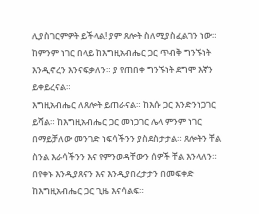ሊያስገርምዎት ይችላል! ያም ጸሎት ስለሚያስፈልገን ነው። ከምንም ነገር በላይ ከእግዚአብሔር ጋር ጥብቅ ግንኙነት እንዲኖረን እንናፍቃለን። ያ የጠበቀ ግንኙነት ደግሞ እኛን ይቀይረናል።
እግዚአብሔር ለጸሎት ይጠራናል። ከእሱ ጋር እንድንነጋገር ይሻል። ከእግዚአብሔር ጋር መነጋገር ሌላ ምንም ነገር በማይቻለው መንገድ ነፍሳችንን ያስደስታታል። ጸሎትን ቸል ስንል እራሳችንን እና የምንወዳቸውን ሰዎች ቸል እንላለን። በየቀኑ እንዲያጸናን እና እንዲያበረታታን በመፍቀድ ከእግዚአብሔር ጋር ጊዜ እናሳልፍ።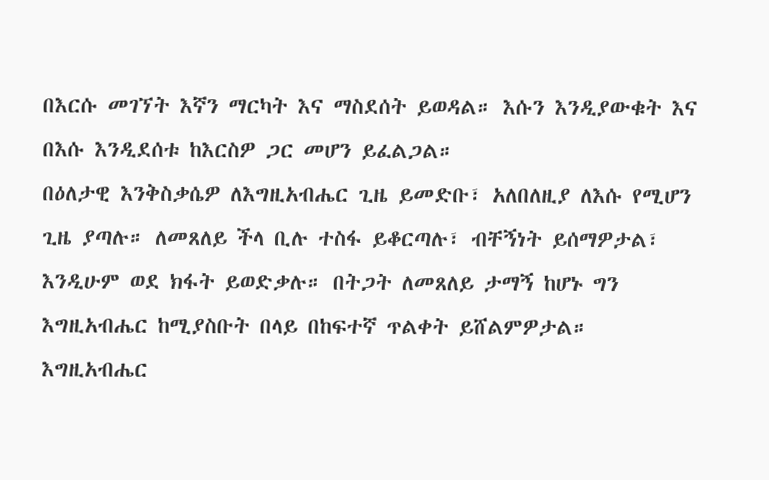በእርሱ መገኘት እኛን ማርካት እና ማስደሰት ይወዳል። እሱን እንዲያውቁት እና በእሱ እንዲደሰቱ ከእርስዎ ጋር መሆን ይፈልጋል።
በዕለታዊ እንቅስቃሴዎ ለእግዚአብሔር ጊዜ ይመድቡ፣ አለበለዚያ ለእሱ የሚሆን ጊዜ ያጣሉ። ለመጸለይ ችላ ቢሉ ተስፋ ይቆርጣሉ፣ ብቸኝነት ይሰማዎታል፣ እንዲሁም ወደ ክፋት ይወድቃሉ። በትጋት ለመጸለይ ታማኝ ከሆኑ ግን እግዚአብሔር ከሚያስቡት በላይ በከፍተኛ ጥልቀት ይሸልምዎታል።
እግዚአብሔር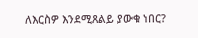ለእርስዎ እንደሚጸልይ ያውቁ ነበር?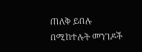ጠለቅ ይበሉ
በሚከተሉት መንገዶች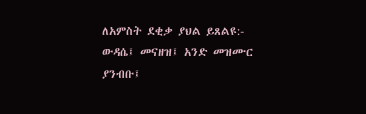ለአምስት ደቂቃ ያህል ይጸልዩ:- ውዳሴ፤ መናዘዝ፤ አንድ መዝሙር ያንብቡ፤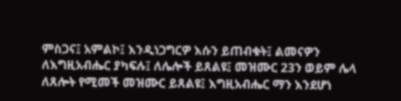ምስጋና፤ አምልኮ፤ እንዲነጋግርዎ እሱን ይጠብቁት፤ ልመናዎን ለእግዚአብሔር ያካፍሉ፤ ለሌሎች ይጸልዩ፤ መዝሙር 23ን ወይም ሌላ ለጸሎት የሚመች መዝሙር ይጸልዩ፤ እግዚአብሔር ማን እንደሆነ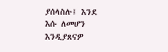ያሰላስሉ፤ እንደ እሱ ለመሆን እንዲያጸናዎ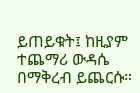ይጠይቁት፤ ከዚያም ተጨማሪ ውዳሴ በማቅረብ ይጨርሱ።